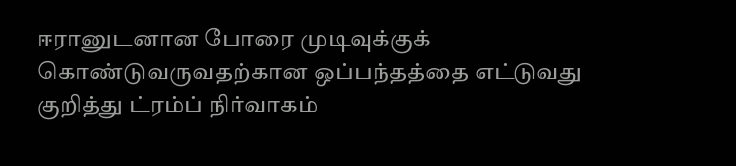ஈரானுடனான போரை முடிவுக்குக் கொண்டுவருவதற்கான ஒப்பந்தத்தை எட்டுவது குறித்து ட்ரம்ப் நிர்வாகம்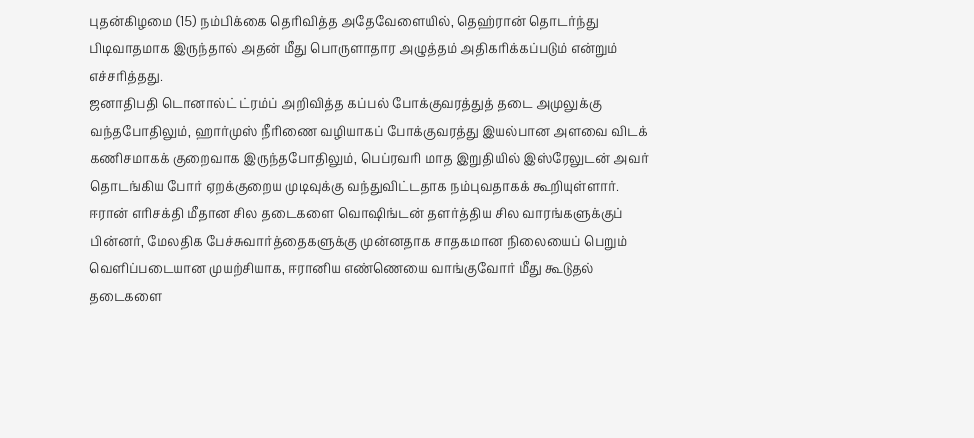புதன்கிழமை (15) நம்பிக்கை தெரிவித்த அதேவேளையில், தெஹ்ரான் தொடர்ந்து பிடிவாதமாக இருந்தால் அதன் மீது பொருளாதார அழுத்தம் அதிகரிக்கப்படும் என்றும் எச்சரித்தது.
ஜனாதிபதி டொனால்ட் ட்ரம்ப் அறிவித்த கப்பல் போக்குவரத்துத் தடை அமுலுக்கு வந்தபோதிலும், ஹார்முஸ் நீரிணை வழியாகப் போக்குவரத்து இயல்பான அளவை விடக் கணிசமாகக் குறைவாக இருந்தபோதிலும், பெப்ரவரி மாத இறுதியில் இஸ்ரேலுடன் அவர் தொடங்கிய போர் ஏறக்குறைய முடிவுக்கு வந்துவிட்டதாக நம்புவதாகக் கூறியுள்ளார்.
ஈரான் எரிசக்தி மீதான சில தடைகளை வொஷிங்டன் தளர்த்திய சில வாரங்களுக்குப் பின்னர், மேலதிக பேச்சுவார்த்தைகளுக்கு முன்னதாக சாதகமான நிலையைப் பெறும் வெளிப்படையான முயற்சியாக, ஈரானிய எண்ணெயை வாங்குவோர் மீது கூடுதல் தடைகளை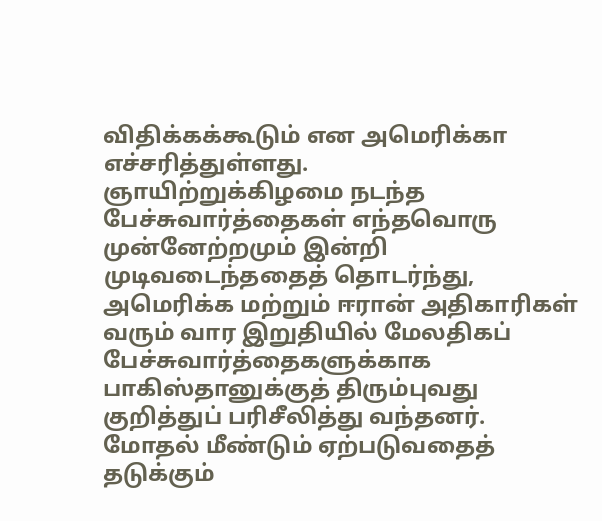விதிக்கக்கூடும் என அமெரிக்கா எச்சரித்துள்ளது.
ஞாயிற்றுக்கிழமை நடந்த பேச்சுவார்த்தைகள் எந்தவொரு முன்னேற்றமும் இன்றி முடிவடைந்ததைத் தொடர்ந்து, அமெரிக்க மற்றும் ஈரான் அதிகாரிகள் வரும் வார இறுதியில் மேலதிகப் பேச்சுவார்த்தைகளுக்காக பாகிஸ்தானுக்குத் திரும்புவது குறித்துப் பரிசீலித்து வந்தனர்.
மோதல் மீண்டும் ஏற்படுவதைத் தடுக்கும்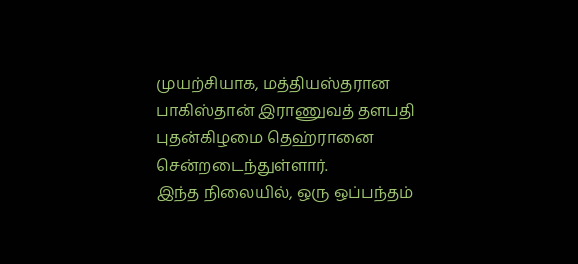முயற்சியாக, மத்தியஸ்தரான பாகிஸ்தான் இராணுவத் தளபதி புதன்கிழமை தெஹ்ரானை சென்றடைந்துள்ளார்.
இந்த நிலையில், ஒரு ஒப்பந்தம்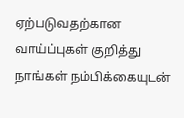ஏற்படுவதற்கான வாய்ப்புகள் குறித்து நாங்கள் நம்பிக்கையுடன்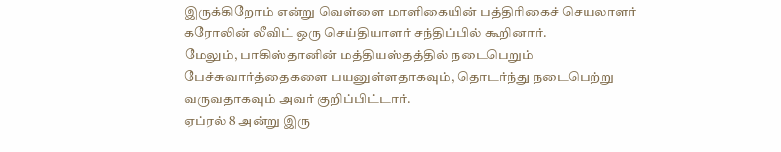இருக்கிறோம் என்று வெள்ளை மாளிகையின் பத்திரிகைச் செயலாளர் கரோலின் லீவிட் ஒரு செய்தியாளர் சந்திப்பில் கூறினார்.
மேலும், பாகிஸ்தானின் மத்தியஸ்தத்தில் நடைபெறும் பேச்சுவார்த்தைகளை பயனுள்ளதாகவும், தொடர்ந்து நடைபெற்று வருவதாகவும் அவர் குறிப்பிட்டார்.
ஏப்ரல் 8 அன்று இரு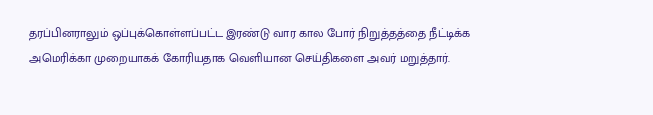தரப்பினராலும் ஒப்புக்கொள்ளப்பட்ட இரண்டு வார கால போர் நிறுத்தத்தை நீட்டிக்க அமெரிக்கா முறையாகக் கோரியதாக வெளியான செய்திகளை அவர் மறுத்தார்.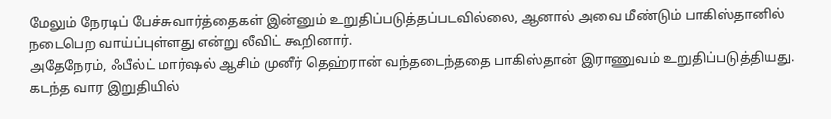மேலும் நேரடிப் பேச்சுவார்த்தைகள் இன்னும் உறுதிப்படுத்தப்படவில்லை, ஆனால் அவை மீண்டும் பாகிஸ்தானில் நடைபெற வாய்ப்புள்ளது என்று லீவிட் கூறினார்.
அதேநேரம், ஃபீல்ட் மார்ஷல் ஆசிம் முனீர் தெஹ்ரான் வந்தடைந்ததை பாகிஸ்தான் இராணுவம் உறுதிப்படுத்தியது.
கடந்த வார இறுதியில்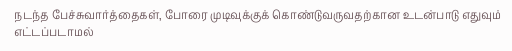நடந்த பேச்சுவார்த்தைகள், போரை முடிவுக்குக் கொண்டுவருவதற்கான உடன்பாடு எதுவும் எட்டப்படாமல்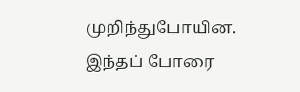முறிந்துபோயின.
இந்தப் போரை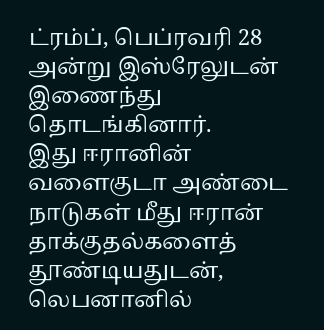ட்ரம்ப், பெப்ரவரி 28 அன்று இஸ்ரேலுடன் இணைந்து தொடங்கினார்.
இது ஈரானின் வளைகுடா அண்டை நாடுகள் மீது ஈரான் தாக்குதல்களைத் தூண்டியதுடன், லெபனானில்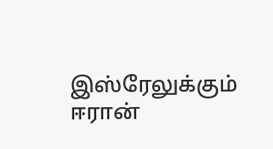இஸ்ரேலுக்கும் ஈரான்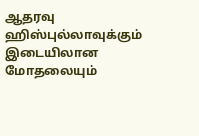ஆதரவு ஹிஸ்புல்லாவுக்கும் இடையிலான மோதலையும்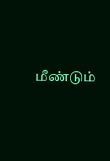மீண்டும்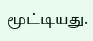மூட்டியது.